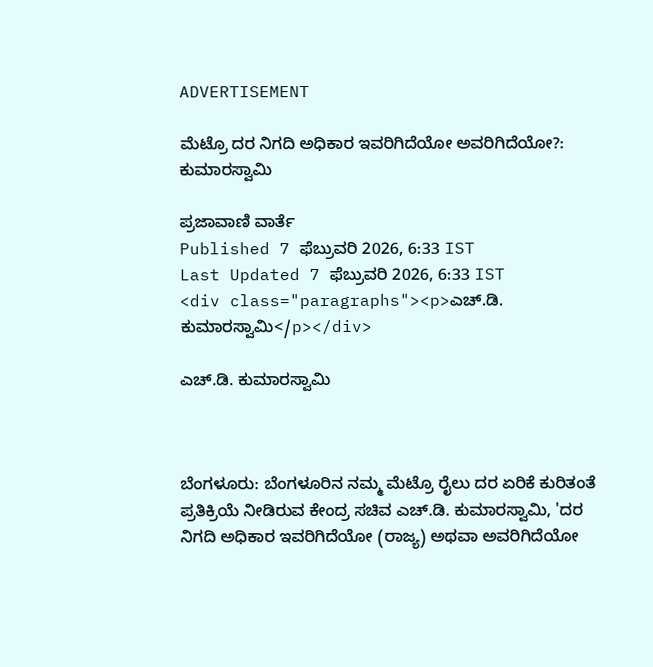ADVERTISEMENT

ಮೆಟ್ರೊ ದರ ನಿಗದಿ ಅಧಿಕಾರ ಇವರಿಗಿದೆಯೋ ಅವರಿಗಿದೆಯೋ?: ಕುಮಾರಸ್ವಾಮಿ

ಪ್ರಜಾವಾಣಿ ವಾರ್ತೆ
Published 7 ಫೆಬ್ರುವರಿ 2026, 6:33 IST
Last Updated 7 ಫೆಬ್ರುವರಿ 2026, 6:33 IST
<div class="paragraphs"><p>ಎಚ್.ಡಿ. ಕುಮಾರಸ್ವಾಮಿ</p></div>

ಎಚ್.ಡಿ. ಕುಮಾರಸ್ವಾಮಿ



ಬೆಂಗಳೂರು: ಬೆಂಗಳೂರಿನ ನಮ್ಮ ಮೆಟ್ರೊ ರೈಲು ದರ ಏರಿಕೆ ಕುರಿತಂತೆ ಪ್ರತಿಕ್ರಿಯೆ ನೀಡಿರುವ ಕೇಂದ್ರ ಸಚಿವ ಎಚ್.ಡಿ. ಕುಮಾರಸ್ವಾಮಿ, 'ದರ ನಿಗದಿ ಅಧಿಕಾರ ಇವರಿಗಿದೆಯೋ (ರಾಜ್ಯ) ಅಥವಾ ಅವರಿಗಿದೆಯೋ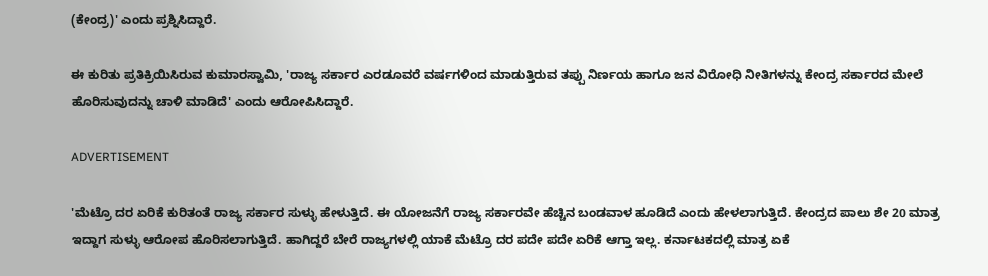(ಕೇಂದ್ರ)' ಎಂದು ಪ್ರಶ್ನಿಸಿದ್ದಾರೆ.

ಈ ಕುರಿತು ಪ್ರತಿಕ್ರಿಯಿಸಿರುವ ಕುಮಾರಸ್ವಾಮಿ, 'ರಾಜ್ಯ ಸರ್ಕಾರ ಎರಡೂವರೆ ವರ್ಷಗಳಿಂದ ಮಾಡುತ್ತಿರುವ ತಪ್ಪು ನಿರ್ಣಯ ಹಾಗೂ ಜನ ವಿರೋಧಿ ನೀತಿಗಳನ್ನು ಕೇಂದ್ರ ಸರ್ಕಾರದ ಮೇಲೆ ಹೊರಿಸುವುದನ್ನು ಚಾಳಿ ಮಾಡಿದೆ' ಎಂದು ಆರೋಪಿಸಿದ್ದಾರೆ.

ADVERTISEMENT

'ಮೆಟ್ರೊ ದರ ಏರಿಕೆ ಕುರಿತಂತೆ ರಾಜ್ಯ ಸರ್ಕಾರ ಸುಳ್ಳು ಹೇಳುತ್ತಿದೆ. ಈ ಯೋಜನೆಗೆ ರಾಜ್ಯ ಸರ್ಕಾರವೇ ಹೆಚ್ಚಿನ ಬಂಡವಾಳ ಹೂಡಿದೆ ಎಂದು ಹೇಳಲಾಗುತ್ತಿದೆ. ಕೇಂದ್ರದ ಪಾಲು ಶೇ 20 ಮಾತ್ರ ಇದ್ದಾಗ ಸುಳ್ಳು ಆರೋಪ ಹೊರಿಸಲಾಗುತ್ತಿದೆ. ಹಾಗಿದ್ದರೆ ಬೇರೆ ರಾಜ್ಯಗಳಲ್ಲಿ ಯಾಕೆ ಮೆಟ್ರೊ ದರ ಪದೇ ಪದೇ ಏರಿಕೆ ಆಗ್ತಾ ಇಲ್ಲ. ಕರ್ನಾಟಕದಲ್ಲಿ ಮಾತ್ರ ಏಕೆ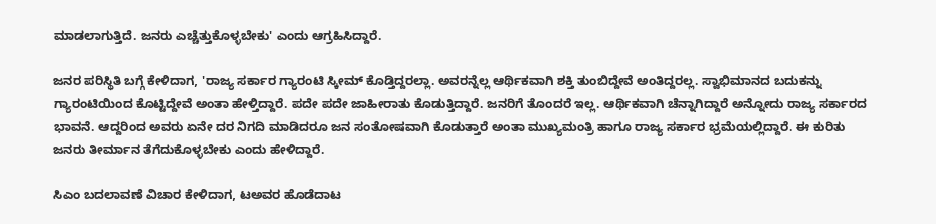ಮಾಡಲಾಗುತ್ತಿದೆ. ಜನರು ಎಚ್ಚೆತ್ತುಕೊಳ್ಳಬೇಕು' ಎಂದು ಆಗ್ರಹಿಸಿದ್ದಾರೆ.

ಜನರ ಪರಿಸ್ಥಿತಿ ಬಗ್ಗೆ ಕೇಳಿದಾಗ, 'ರಾಜ್ಯ ಸರ್ಕಾರ ಗ್ಯಾರಂಟಿ ಸ್ಕೀಮ್ ಕೊಡ್ತಿದ್ದರಲ್ಲಾ. ಅವರನ್ನೆಲ್ಲ ಆರ್ಥಿಕವಾಗಿ ಶಕ್ತಿ ತುಂಬಿದ್ದೇವೆ ಅಂತಿದ್ದರಲ್ಲ. ಸ್ವಾಭಿಮಾನದ ಬದುಕನ್ನು ಗ್ಯಾರಂಟಿಯಿಂದ ಕೊಟ್ಟಿದ್ದೇವೆ ಅಂತಾ ಹೇಳ್ತಿದ್ದಾರೆ. ಪದೇ ಪದೇ ಜಾಹೀರಾತು ಕೊಡುತ್ತಿದ್ದಾರೆ. ಜನರಿಗೆ ತೊಂದರೆ ಇಲ್ಲ. ಆರ್ಥಿಕವಾಗಿ ಚೆನ್ನಾಗಿದ್ದಾರೆ ಅನ್ನೋದು ರಾಜ್ಯ ಸರ್ಕಾರದ ಭಾವನೆ. ಆದ್ದರಿಂದ ಅವರು ಏನೇ ದರ ನಿಗದಿ ಮಾಡಿದರೂ ಜನ ಸಂತೋಷವಾಗಿ ಕೊಡುತ್ತಾರೆ ಅಂತಾ ಮುಖ್ಯಮಂತ್ರಿ ಹಾಗೂ ರಾಜ್ಯ ಸರ್ಕಾರ ಭ್ರಮೆಯಲ್ಲಿದ್ದಾರೆ. ಈ ಕುರಿತು ಜನರು ತೀರ್ಮಾನ ತೆಗೆದುಕೊಳ್ಳಬೇಕು ಎಂದು ಹೇಳಿದ್ದಾರೆ.

ಸಿಎಂ ಬದಲಾವಣೆ ವಿಚಾರ ಕೇಳಿದಾಗ, ಟಅವರ ಹೊಡೆದಾಟ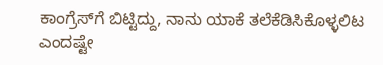ಕಾಂಗ್ರೆಸ್‌ಗೆ ಬಿಟ್ಟಿದ್ದು, ನಾನು ಯಾಕೆ ತಲೆಕೆಡಿಸಿಕೊಳ್ಳಲಿಟ ಎಂದಷ್ಟೇ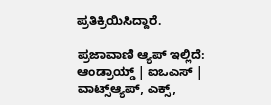ಪ್ರತಿಕ್ರಿಯಿಸಿದ್ದಾರೆ.

ಪ್ರಜಾವಾಣಿ ಆ್ಯಪ್ ಇಲ್ಲಿದೆ: ಆಂಡ್ರಾಯ್ಡ್ | ಐಒಎಸ್ | ವಾಟ್ಸ್ಆ್ಯಪ್, ಎಕ್ಸ್,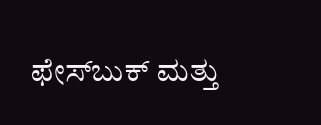ಫೇಸ್‌ಬುಕ್ ಮತ್ತು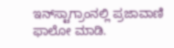ಇನ್‌ಸ್ಟಾಗ್ರಾಂನಲ್ಲಿ ಪ್ರಜಾವಾಣಿ ಫಾಲೋ ಮಾಡಿ.